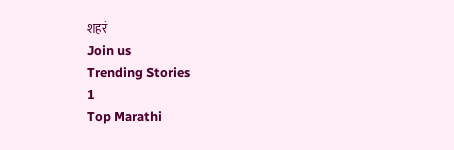शहरं
Join us
Trending Stories
1
Top Marathi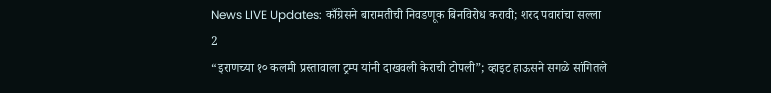News LIVE Updates: काँग्रेसने बारामतीची निवडणूक बिनविरोध करावी; शरद पवारांचा सल्ला
2
“इराणच्या १० कलमी प्रस्तावाला ट्रम्प यांनी दाखवली केराची टोपली”; व्हाइट हाऊसने सगळे सांगितले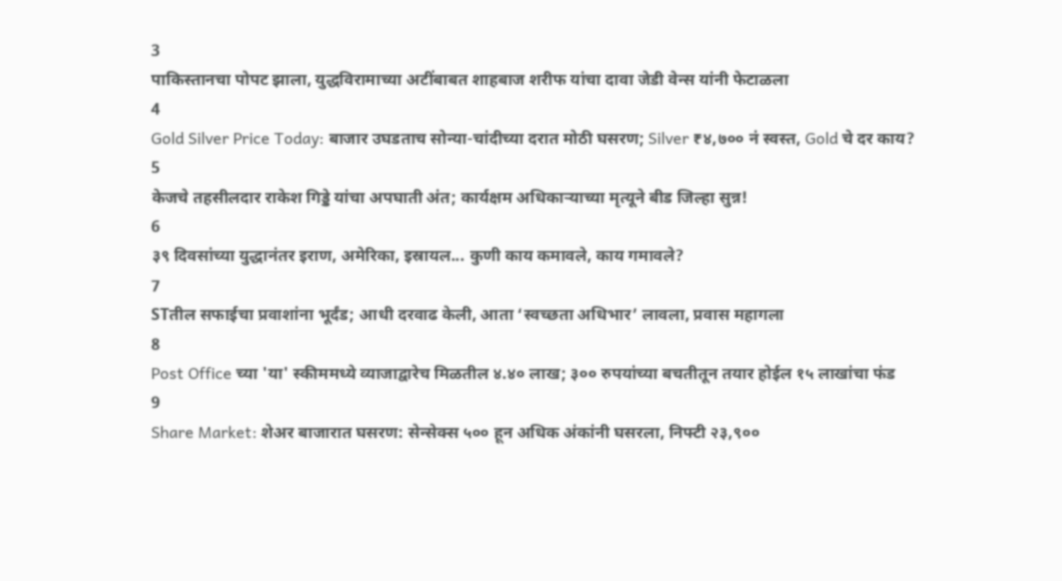3
पाकिस्तानचा पोपट झाला, युद्धविरामाच्या अटींबाबत शाहबाज शरीफ यांचा दावा जेडी वेन्स यांनी फेटाळला
4
Gold Silver Price Today: बाजार उघडताच सोन्या-चांदीच्या दरात मोठी घसरण; Silver ₹४,७०० नं स्वस्त, Gold चे दर काय?
5
केजचे तहसीलदार राकेश गिड्डे यांचा अपघाती अंत; कार्यक्षम अधिकाऱ्याच्या मृत्यूने बीड जिल्हा सुन्न!
6
३९ दिवसांच्या युद्धानंतर इराण, अमेरिका, इस्रायल... कुणी काय कमावले, काय गमावले?
7
STतील सफाईचा प्रवाशांना भूर्दंड; आधी दरवाढ केली, आता ‘स्वच्छता अधिभार’ लावला, प्रवास महागला
8
Post Office च्या 'या' स्कीममध्ये व्याजाद्वारेच मिळतील ४.४० लाख; ३०० रुपयांच्या बचतीतून तयार होईल १५ लाखांचा फंड
9
Share Market: शेअर बाजारात घसरण: सेन्सेक्स ५०० हून अधिक अंकांनी घसरला, निफ्टी २३,९००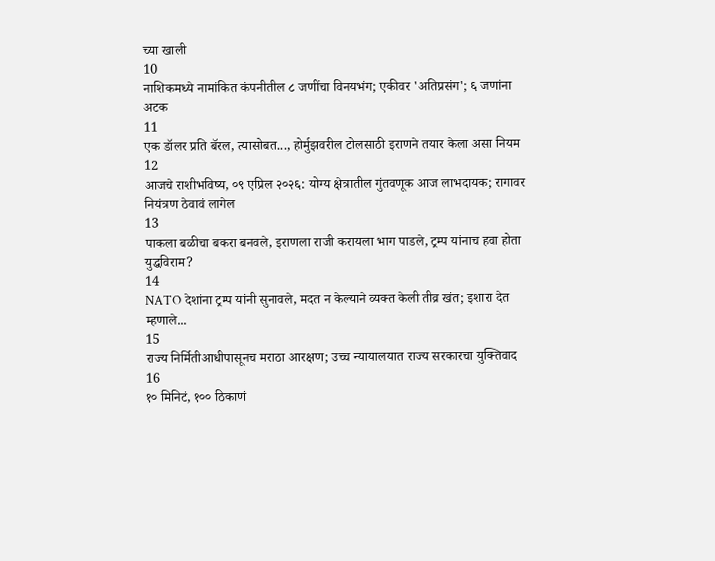च्या खाली
10
नाशिकमध्ये नामांकित कंपनीतील ८ जणींचा विनयभंग; एकीवर 'अतिप्रसंग'; ६ जणांना अटक
11
एक डॉलर प्रति बॅरल, त्यासोबत..., होर्मुझवरील टोलसाठी इराणने तयार केला असा नियम
12
आजचे राशीभविष्य, ०९ एप्रिल २०२६: योग्य क्षेत्रातील गुंतवणूक आज लाभदायक; रागावर नियंत्रण ठेवावं लागेल
13
पाकला बळीचा बकरा बनवले, इराणला राजी करायला भाग पाडले, ट्रम्प यांनाच हवा होता युद्धविराम?
14
NATO देशांना ट्रम्प यांनी सुनावले, मदत न केल्याने व्यक्त केली तीव्र खंत; इशारा देत म्हणाले...
15
राज्य निर्मितीआधीपासूनच मराठा आरक्षण; उच्च न्यायालयात राज्य सरकारचा युक्तिवाद
16
१० मिनिटं, १०० ठिकाणं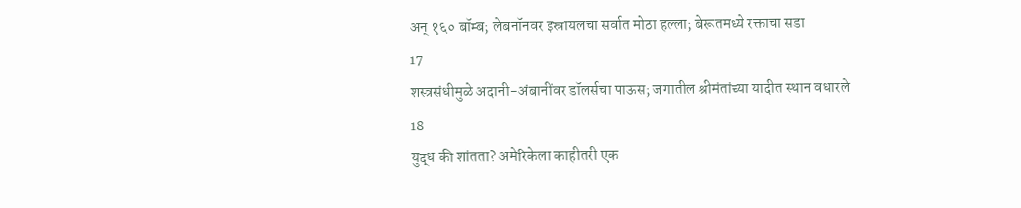अन् १६० बॉम्ब; लेबनॉनवर इस्रायलचा सर्वात मोठा हल्ला; बेरूतमध्ये रक्ताचा सडा
17
शस्त्रसंधीमुळे अदानी-अंबानींवर डॉलर्सचा पाऊस; जगातील श्रीमंतांच्या यादीत स्थान वधारले
18
युद्ध की शांतता? अमेरिकेला काहीतरी एक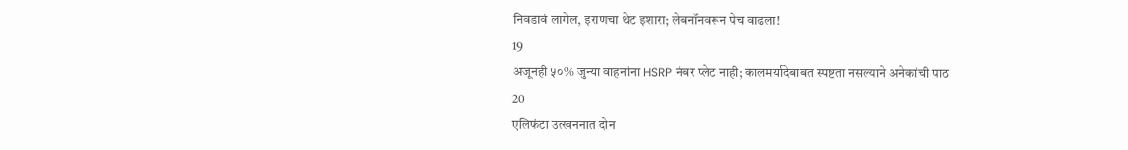निवडावं लागेल, इराणचा थेट इशारा; लेबनॉनवरून पेच वाढला!
19
अजूनही ५०% जुन्या वाहनांना HSRP नंबर प्लेट नाही; कालमर्यादेबाबत स्पष्टता नसल्याने अनेकांची पाठ
20
एलिफंटा उत्खननात दोन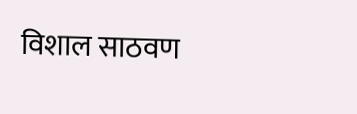विशाल साठवण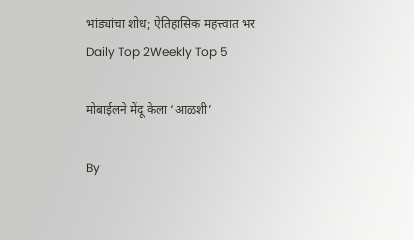भांड्यांचा शोध; ऐतिहासिक महत्त्वात भर
Daily Top 2Weekly Top 5

मोबाईलने मेंदू केला ‘आळशी’

By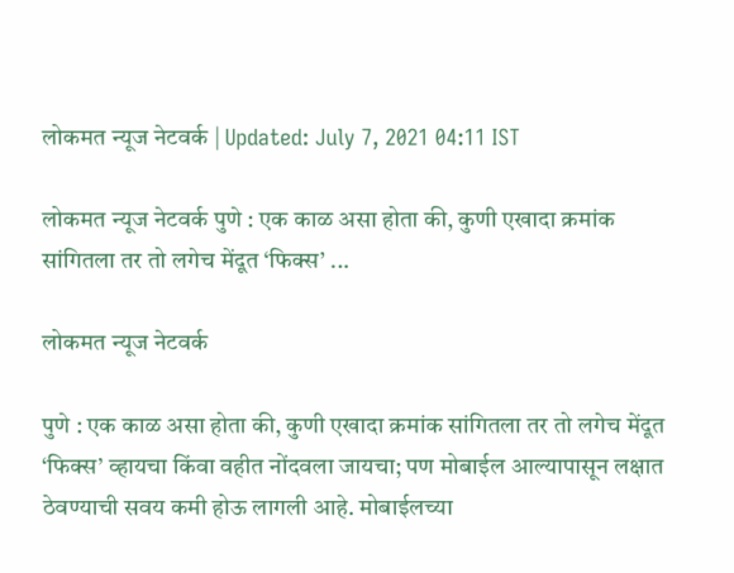लोकमत न्यूज नेटवर्क | Updated: July 7, 2021 04:11 IST

लोकमत न्यूज नेटवर्क पुणे : एक काळ असा होता की, कुणी एखादा क्रमांक सांगितला तर तो लगेच मेंदूत ‘फिक्स’ ...

लोकमत न्यूज नेटवर्क

पुणे : एक काळ असा होता की, कुणी एखादा क्रमांक सांगितला तर तो लगेच मेंदूत ‘फिक्स’ व्हायचा किंवा वहीत नोंदवला जायचा; पण मोबाईल आल्यापासून लक्षात ठेवण्याची सवय कमी होऊ लागली आहे. मोबाईलच्या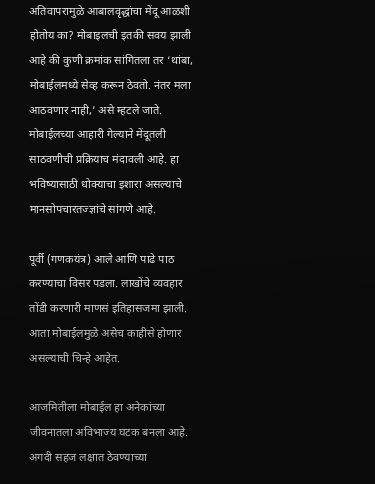अतिवापरामुळे आबालवृद्धांचा मेंदू आळशी होतोय का? मोबाइलची इतकी सवय झाली आहे की कुणी क्रमांक सांगितला तर ‘थांबा, मोबाईलमध्ये सेव्ह करून ठेवतो. नंतर मला आठवणार नाही,’ असे म्हटले जाते. मोबाईलच्या आहारी गेल्याने मेंदूतली साठवणीची प्रक्रियाच मंदावली आहे. हा भविष्यासाठी धोक्याचा इशारा असल्याचे मानसोपचारतज्ज्ञांचे सांगणे आहे.

पूर्वी (गणकयंत्र) आले आणि पाढे पाठ करण्याचा विसर पडला. लाखोंचे व्यवहार तोंडी करणारी माणसं इतिहासजमा झाली. आता मोबाईलमुळे असेच काहीसे होणार असल्याची चिन्हे आहेत.

आजमितीला मोबाईल हा अनेकांच्या जीवनातला अविभाज्य घटक बनला आहे. अगदी सहज लक्षात ठेवण्याच्या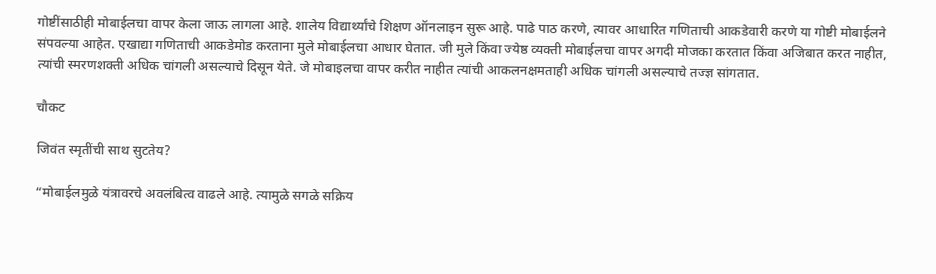गोष्टींसाठीही मोबाईलचा वापर केला जाऊ लागला आहे. शालेय विद्यार्थ्यांचे शिक्षण ऑनलाइन सुरू आहे. पाढे पाठ करणे, त्यावर आधारित गणिताची आकडेवारी करणे या गोष्टी मोबाईलने संपवल्या आहेत. एखाद्या गणिताची आकडेमोड करताना मुले मोबाईलचा आधार घेतात. जी मुले किंवा ज्येष्ठ व्यक्ती मोबाईलचा वापर अगदी मोजका करतात किंवा अजिबात करत नाहीत, त्यांची स्मरणशक्ती अधिक चांगली असल्याचे दिसून येते. जे मोबाइलचा वापर करीत नाहीत त्यांची आकलनक्षमताही अधिक चांगली असल्याचे तज्ज्ञ सांगतात.

चौकट

जिवंत स्मृतींची साथ सुटतेय?

“मोबाईलमुळे यंत्रावरचे अवलंबित्व वाढले आहे. त्यामुळे सगळे सक्रिय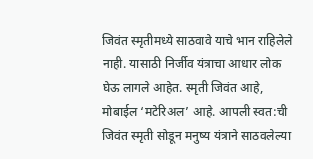जिवंत स्मृतीमध्ये साठवावे याचे भान राहिलेले नाही. यासाठी निर्जीव यंत्राचा आधार लोक घेऊ लागले आहेत. स्मृती जिवंत आहे, मोबाईल ‘मटेरिअल’ आहे. आपली स्वत:ची जिवंत स्मृती सोडून मनुष्य यंत्राने साठवलेल्या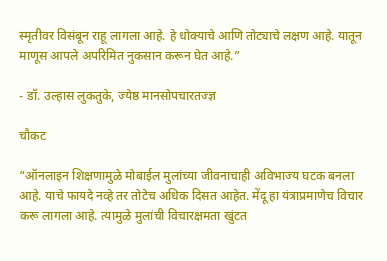स्मृतीवर विसंबून राहू लागला आहे. हे धोक्याचे आणि तोट्याचे लक्षण आहे. यातून माणूस आपले अपरिमित नुकसान करून घेत आहे.”

- डॉ. उल्हास लुकतुके, ज्येष्ठ मानसोपचारतज्ज्ञ

चौकट

“ऑनलाइन शिक्षणामुळे मोबाईल मुलांच्या जीवनाचाही अविभाज्य घटक बनला आहे. याचे फायदे नव्हे तर तोटेच अधिक दिसत आहेत. मेंदू हा यंत्राप्रमाणेच विचार करू लागला आहे. त्यामुळे मुलांची विचारक्षमता खुंटत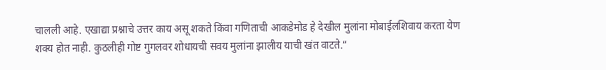चालली आहे. एखाद्या प्रश्नाचे उत्तर काय असू शकते किंवा गणिताची आकडेमोड हे देखील मुलांना मोबाईलशिवाय करता येण शक्य होत नाही. कुठलीही गोष्ट गुगलवर शोधायची सवय मुलांना झालीय याची खंत वाटते.”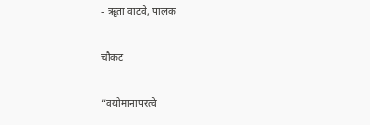- ॠता वाटवे, पालक

चौकट

“वयोमानापरत्वे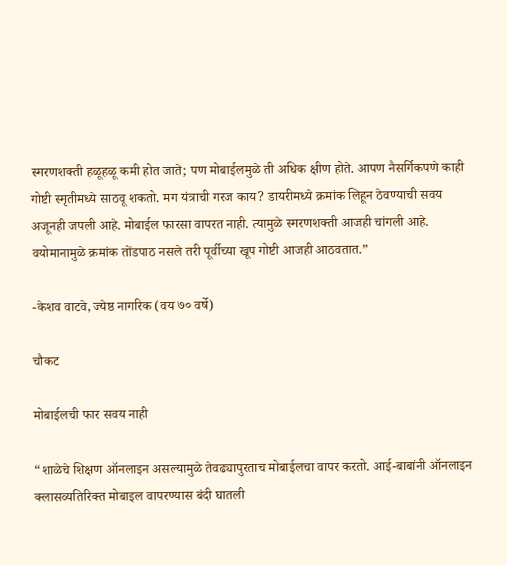स्मरणशक्ती हळूहळू कमी होत जाते; पण मोबाईलमुळे ती अधिक क्षीण होते. आपण नैसर्गिकपणे काही गोष्टी स्मृतीमध्ये साठवू शकतो. मग यंत्राची गरज काय? डायरीमध्ये क्रमांक लिहून ठेवण्याची सवय अजूनही जपली आहे. मोबाईल फारसा वापरत नाही. त्यामुळे स्मरणशक्ती आजही चांगली आहे. वयोमानामुळे क्रमांक तोंडपाठ नसले तरी पूर्वीच्या खूप गोष्टी आजही आठवतात.”

-केशव वाटवे, ज्येष्ठ नागरिक (वय ७० वर्षे)

चौकट

मोबाईलची फार सवय नाही

“शाळेचे शिक्षण ऑनलाइन असल्यामुळे तेवढ्यापुरताच मोबाईलचा वापर करतो. आई-बाबांनी ऑनलाइन क्लासव्यतिरिक्त मोबाइल वापरण्यास बंदी घातली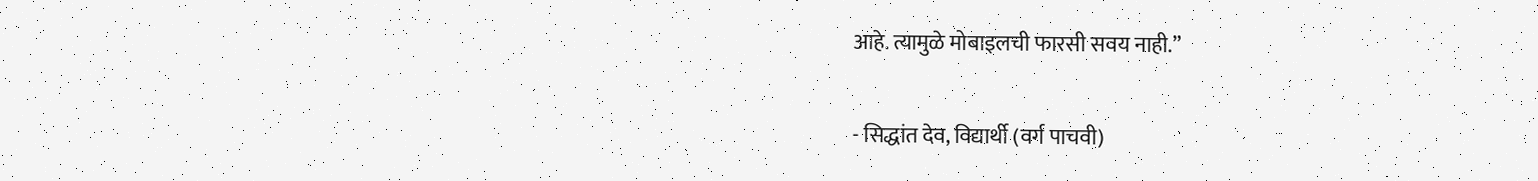आहे. त्यामुळे मोबाइलची फारसी सवय नाही.”

- सिद्धांत देव, विद्यार्थी (वर्ग पाचवी)